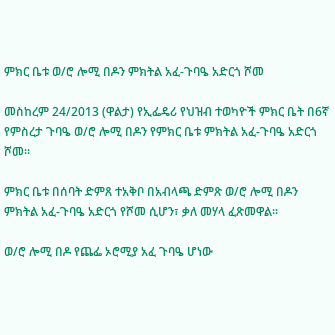ምክር ቤቱ ወ/ሮ ሎሚ በዶን ምክትል አፈ-ጉባዔ አድርጎ ሾመ

መስከረም 24/2013 (ዋልታ) የኢፌዴሪ የህዝብ ተወካዮች ምክር ቤት በ6ኛ የምስረታ ጉባዔ ወ/ሮ ሎሚ በዶን የምክር ቤቱ ምክትል አፈ-ጉባዔ አድርጎ ሾመ፡፡

ምክር ቤቱ በሰባት ድምጸ ተአቅቦ በአብላጫ ድምጽ ወ/ሮ ሎሚ በዶን ምክትል አፈ-ጉባዔ አድርጎ የሾመ ሲሆን፣ ቃለ መሃላ ፈጽመዋል፡፡

ወ/ሮ ሎሚ በዶ የጨፌ ኦሮሚያ አፈ ጉባዔ ሆነው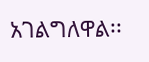አገልግለዋል፡፡